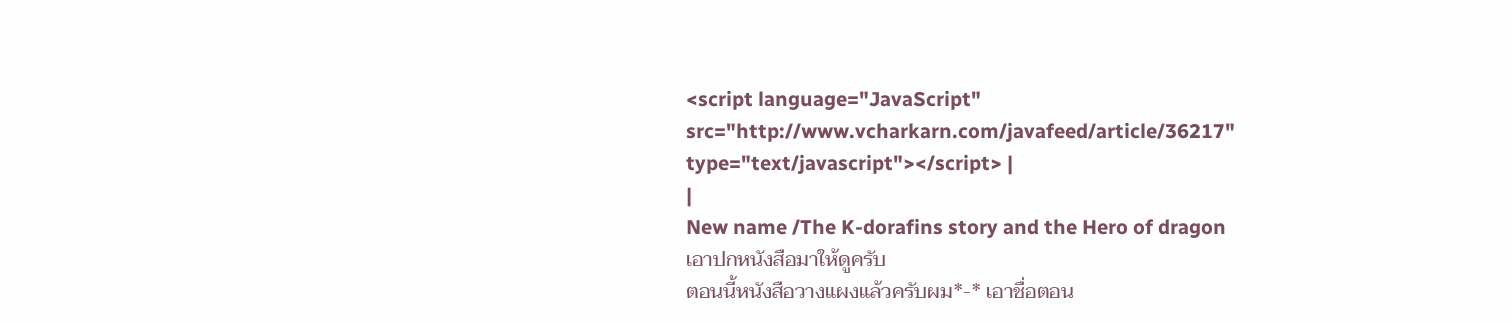<script language="JavaScript" src="http://www.vcharkarn.com/javafeed/article/36217" type="text/javascript"></script> |
|
New name /The K-dorafins story and the Hero of dragon
เอาปกหนังสือมาให้ดูครับ
ตอนนี้หนังสือวางแผงแล้วครับผม*-* เอาชื่อตอน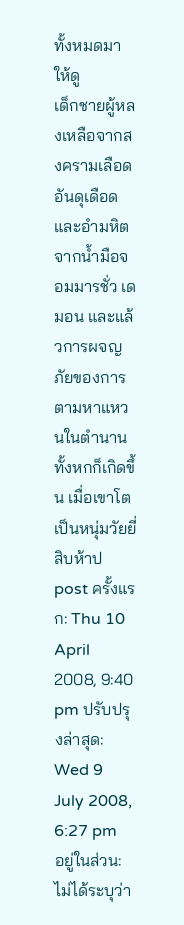ทั้งหมดมาให้ดู
เด็กชายผู้หลงเหลือจากสงครามเลือดอันดุเดือดและอำมหิตจากน้ำมือจอมมารชั่ว เดมอน และแล้วการผจญภัยของการตามหาแหวนในตำนานทั้งหกก็เกิดขึ้น เมื่อเขาโตเป็นหนุ่มวัยยี่สิบห้าป
post ครั้งแรก: Thu 10 April 2008, 9:40 pm ปรับปรุงล่าสุด: Wed 9 July 2008, 6:27 pm
อยู่ในส่วน: ไม่ได้ระบุว่า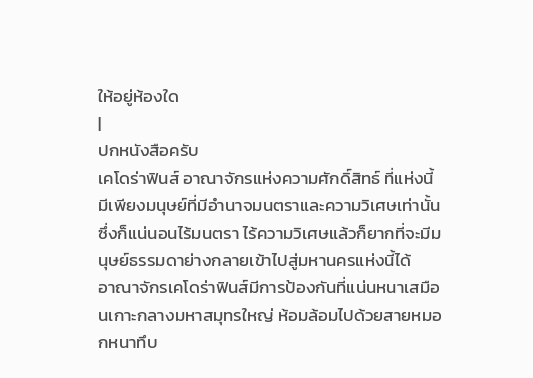ให้อยู่ห้องใด
|
ปกหนังสือครับ
เคโดร่าฟินส์ อาณาจักรแห่งความศักดิ์สิทธ์ ที่แห่งนี้มีเพียงมนุษย์ที่มีอำนาจมนตราและความวิเศษเท่านั้น ซึ่งก็แน่นอนไร้มนตรา ไร้ความวิเศษแล้วก็ยากที่จะมีมนุษย์ธรรมดาย่างกลายเข้าไปสู่มหานครแห่งนี้ได้
อาณาจักรเคโดร่าฟินส์มีการป้องกันที่แน่นหนาเสมือนเกาะกลางมหาสมุทรใหญ่ ห้อมล้อมไปด้วยสายหมอกหนาทึบ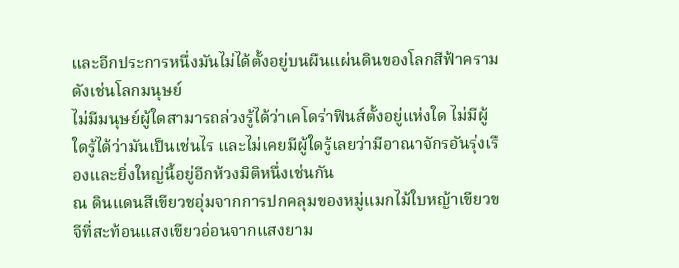และอีกประการหนึ่งมันไม่ได้ตั้งอยู่บนผืนแผ่นดินของโลกสีฟ้าครามดังเช่นโลกมนุษย์
ไม่มีมนุษย์ผู้ใดสามารถล่วงรู้ได้ว่าเคโดร่าฟินส์ตั้งอยู่แห่งใด ไม่มีผู้ใดรู้ได้ว่ามันเป็นเช่นไร และไม่เคยมีผู้ใดรู้เลยว่ามีอาณาจักรอันรุ่งเรืองและยิ่งใหญ่นี้อยู่อีกห้วงมิติหนึ่งเช่นกัน
ณ ดินแดนสีเขียวชอุ่มจากการปกคลุมของหมู่แมกไม้ใบหญ้าเขียวขจีที่สะท้อนแสงเขียวอ่อนจากแสงยาม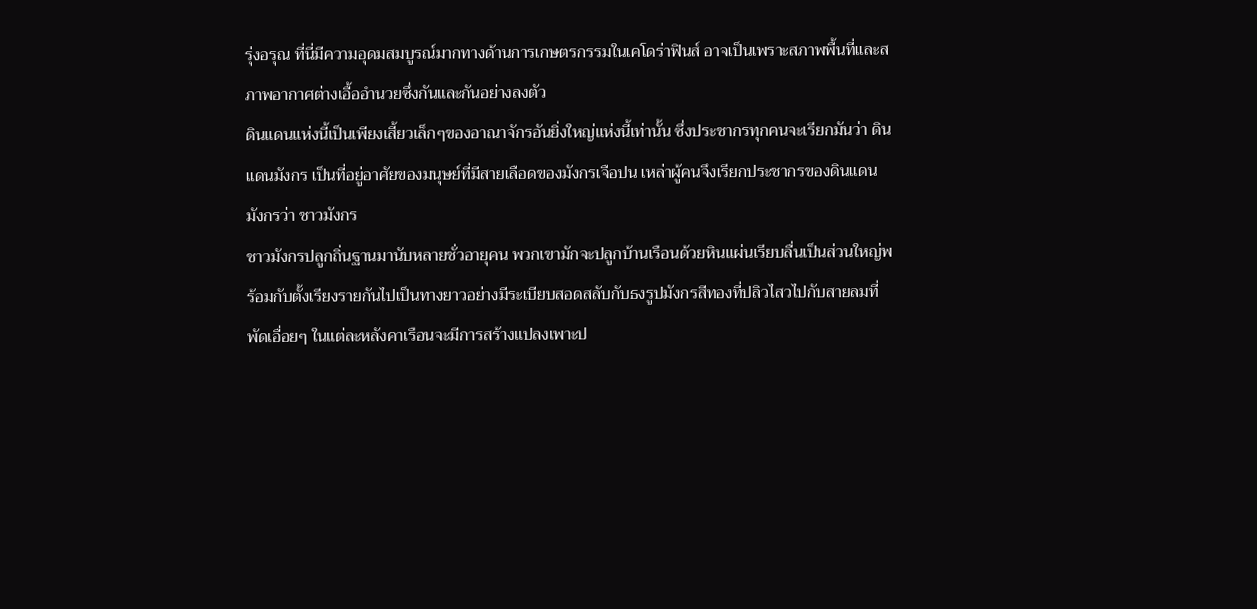รุ่งอรุณ ที่นี่มีความอุดมสมบูรณ์มากทางด้านการเกษตรกรรมในเคโดร่าฟินส์ อาจเป็นเพราะสภาพพื้นที่และสภาพอากาศต่างเอื้ออำนวยซึ่งกันและกันอย่างลงตัว
ดินแดนแห่งนี้เป็นเพียงเสี้ยวเล็กๆของอาณาจักรอันยิ่งใหญ่แห่งนี้เท่านั้น ซึ่งประชากรทุกคนจะเรียกมันว่า ดินแดนมังกร เป็นที่อยู่อาศัยของมนุษย์ที่มีสายเลือดของมังกรเจือปน เหล่าผู้คนจึงเรียกประชากรของดินแดนมังกรว่า ชาวมังกร
ชาวมังกรปลูกถิ่นฐานมานับหลายชั่วอายุคน พวกเขามักจะปลูกบ้านเรือนด้วยหินแผ่นเรียบลื่นเป็นส่วนใหญ่พร้อมกับตั้งเรียงรายกันไปเป็นทางยาวอย่างมีระเบียบสอดสลับกับธงรูปมังกรสีทองที่ปลิวไสวไปกับสายลมที่พัดเอื่อยๆ ในแต่ละหลังคาเรือนจะมีการสร้างแปลงเพาะป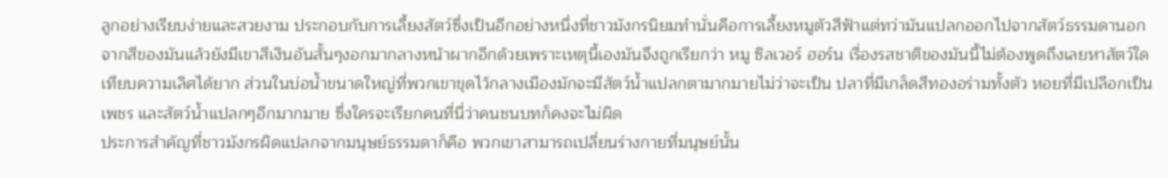ลูกอย่างเรียบง่ายและสวยงาม ประกอบกับการเลี้ยงสัตว์ซึ่งเป็นอีกอย่างหนึ่งที่ชาวมังกรนิยมทำนั่นคือการเลี้ยงหมูตัวสีฟ้าแต่ทว่ามันแปลกออกไปจากสัตว์ธรรมดานอกจากสีของมันแล้วยังมีเขาสีเงินอันสั้นๆงอกมากลางหน้าผากอีกด้วยเพราะเหตุนี้เองมันจึงถูกเรียกว่า หมู ซิลเวอร์ ฮอร์น เรื่องรสชาติของมันนี้ไม่ต้องพูดถึงเลยหาสัตว์ใดเทียบความเลิศได้ยาก ส่วนในบ่อน้ำขนาดใหญ่ที่พวกเขาขุดไว้กลางเมืองมักจะมีสัตว์น้ำแปลกตามากมายไม่ว่าจะเป็น ปลาที่มีเกล็ดสีทองอร่ามทั้งตัว หอยที่มีเปลือกเป็นเพชร และสัตว์น้ำแปลกๆอีกมากมาย ซึ่งใครจะเรียกคนที่นี่ว่าคนชนบทก็คงจะไม่ผิด
ประการสำคัญที่ชาวมังกรผิดแปลกจากมนุษย์ธรรมดาก็คือ พวกเขาสามารถเปลี่ยนร่างกายที่มนุษย์นั้น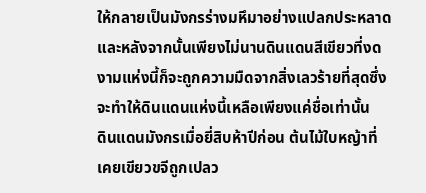ให้กลายเป็นมังกรร่างมหึมาอย่างแปลกประหลาดและหลังจากนั้นเพียงไม่นานดินแดนสีเขียวที่งดงามแห่งนี้ก็จะถูกความมืดจากสิ่งเลวร้ายที่สุดซึ่งจะทำให้ดินแดนแห่งนี้เหลือเพียงแค่ชื่อเท่านั้น
ดินแดนมังกรเมื่อยี่สิบห้าปีก่อน ต้นไม้ใบหญ้าที่เคยเขียวขจีถูกเปลว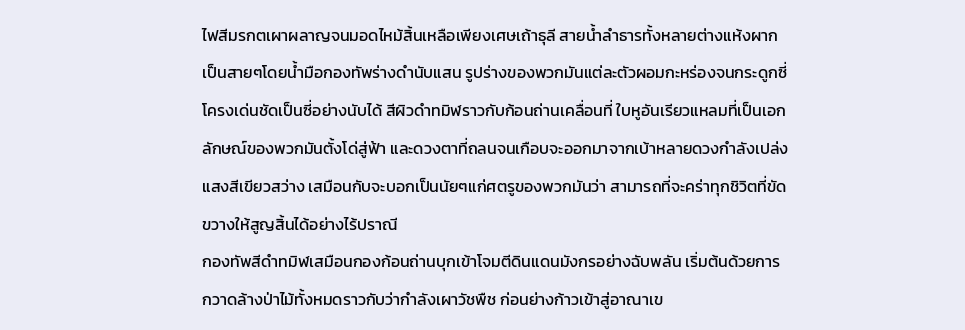ไฟสีมรกตเผาผลาญจนมอดไหม้สิ้นเหลือเพียงเศษเถ้าธุลี สายน้ำลำธารทั้งหลายต่างแห้งผากเป็นสายๆโดยน้ำมือกองทัพร่างดำนับแสน รูปร่างของพวกมันแต่ละตัวผอมกะหร่องจนกระดูกซี่โครงเด่นชัดเป็นซี่อย่างนับได้ สีผิวดำทมิฬราวกับก้อนถ่านเคลื่อนที่ ใบหูอันเรียวแหลมที่เป็นเอกลักษณ์ของพวกมันตั้งโด่สู่ฟ้า และดวงตาที่ถลนจนเกือบจะออกมาจากเบ้าหลายดวงกำลังเปล่งแสงสีเขียวสว่าง เสมือนกับจะบอกเป็นนัยๆแก่ศตรูของพวกมันว่า สามารถที่จะคร่าทุกชิวิตที่ขัดขวางให้สูญสิ้นได้อย่างไร้ปราณี
กองทัพสีดำทมิฬเสมือนกองก้อนถ่านบุกเข้าโจมตีดินแดนมังกรอย่างฉับพลัน เริ่มต้นด้วยการกวาดล้างป่าไม้ทั้งหมดราวกับว่ากำลังเผาวัชพืช ก่อนย่างก้าวเข้าสู่อาณาเข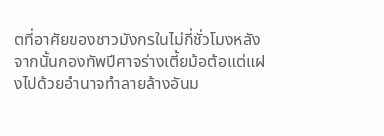ตที่อาศัยของชาวมังกรในไม่กี่ชั่วโมงหลังจากนั้นกองทัพปีศาจร่างเตี้ยม้อต้อแต่แฝงไปด้วยอำนาจทำลายล้างอันม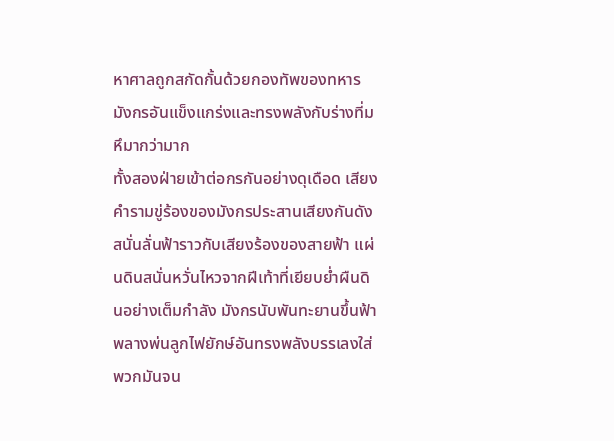หาศาลถูกสกัดกั้นด้วยกองทัพของทหารมังกรอันแข็งแกร่งและทรงพลังกับร่างที่มหึมากว่ามาก
ทั้งสองฝ่ายเข้าต่อกรกันอย่างดุเดือด เสียงคำรามขู่ร้องของมังกรประสานเสียงกันดังสนั่นลั่นฟ้าราวกับเสียงร้องของสายฟ้า แผ่นดินสนั่นหวั่นไหวจากฝีเท้าที่เยียบย่ำผืนดินอย่างเต็มกำลัง มังกรนับพันทะยานขึ้นฟ้าพลางพ่นลูกไฟยักษ์อันทรงพลังบรรเลงใส่พวกมันจน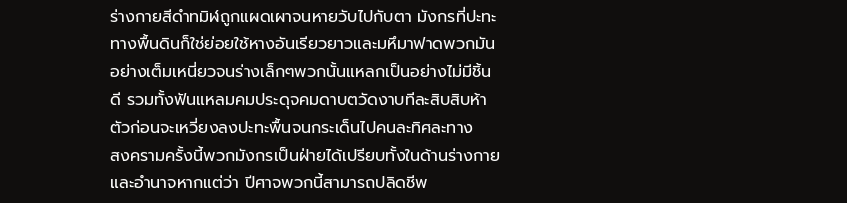ร่างกายสีดำทมิฬถูกแผดเผาจนหายวับไปกับตา มังกรที่ปะทะทางพื้นดินก็ใช่ย่อยใช้หางอันเรียวยาวและมหึมาฟาดพวกมันอย่างเต็มเหนี่ยวจนร่างเล็กๆพวกนั้นแหลกเป็นอย่างไม่มีชิ้นดี รวมทั้งฟันแหลมคมประดุจคมดาบตวัดงาบทีละสิบสิบห้าตัวก่อนจะเหวี่ยงลงปะทะพื้นจนกระเด็นไปคนละทิศละทาง
สงครามครั้งนี้พวกมังกรเป็นฝ่ายได้เปรียบทั้งในด้านร่างกายและอำนาจหากแต่ว่า ปีศาจพวกนี้สามารถปลิดชีพ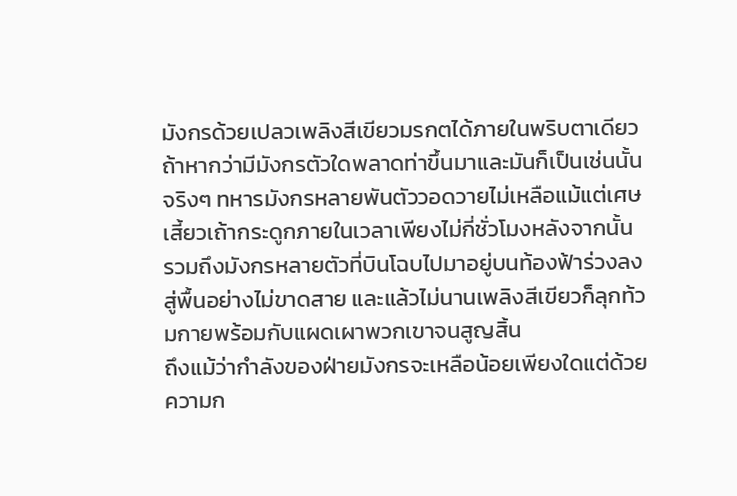มังกรด้วยเปลวเพลิงสีเขียวมรกตได้ภายในพริบตาเดียว ถ้าหากว่ามีมังกรตัวใดพลาดท่าขึ้นมาและมันก็เป็นเช่นนั้นจริงๆ ทหารมังกรหลายพันตัววอดวายไม่เหลือแม้แต่เศษเสี้ยวเถ้ากระดูกภายในเวลาเพียงไม่กี่ชั่วโมงหลังจากนั้น รวมถึงมังกรหลายตัวที่บินโฉบไปมาอยู่บนท้องฟ้าร่วงลงสู่พื้นอย่างไม่ขาดสาย และแล้วไม่นานเพลิงสีเขียวก็ลุกท้วมกายพร้อมกับแผดเผาพวกเขาจนสูญสิ้น
ถึงแม้ว่ากำลังของฝ่ายมังกรจะเหลือน้อยเพียงใดแต่ด้วยความก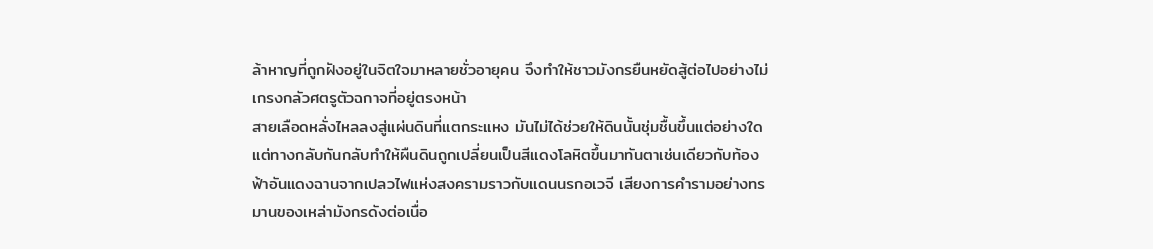ล้าหาญที่ถูกฝังอยู่ในจิตใจมาหลายชั่วอายุคน จึงทำให้ชาวมังกรยืนหยัดสู้ต่อไปอย่างไม่เกรงกลัวศตรูตัวฉกาจที่อยู่ตรงหน้า
สายเลือดหลั่งไหลลงสู่แผ่นดินที่แตกระแหง มันไม่ได้ช่วยให้ดินนั้นชุ่มชื้นขึ้นแต่อย่างใดแต่ทางกลับกันกลับทำให้ผืนดินถูกเปลี่ยนเป็นสีแดงโลหิตขึ้นมาทันตาเช่นเดียวกับท้องฟ้าอันแดงฉานจากเปลวไฟแห่งสงครามราวกับแดนนรกอเวจี เสียงการคำรามอย่างทรมานของเหล่ามังกรดังต่อเนื่อ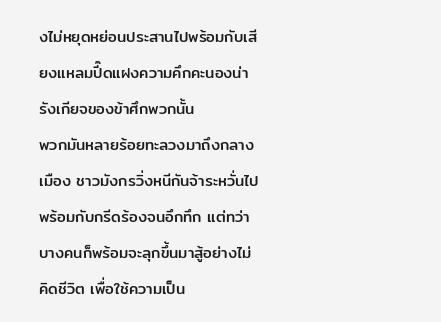งไม่หยุดหย่อนประสานไปพร้อมกับเสียงแหลมปี๊ดแฝงความคึกคะนองน่ารังเกียจของข้าศึกพวกนั้น
พวกมันหลายร้อยทะลวงมาถึงกลางเมือง ชาวมังกรวิ่งหนีกันจ้าระหวั่นไปพร้อมกับกรีดร้องจนอึกทึก แต่ทว่าบางคนก็พร้อมจะลุกขึ้นมาสู้อย่างไม่คิดชีวิต เพื่อใช้ความเป็น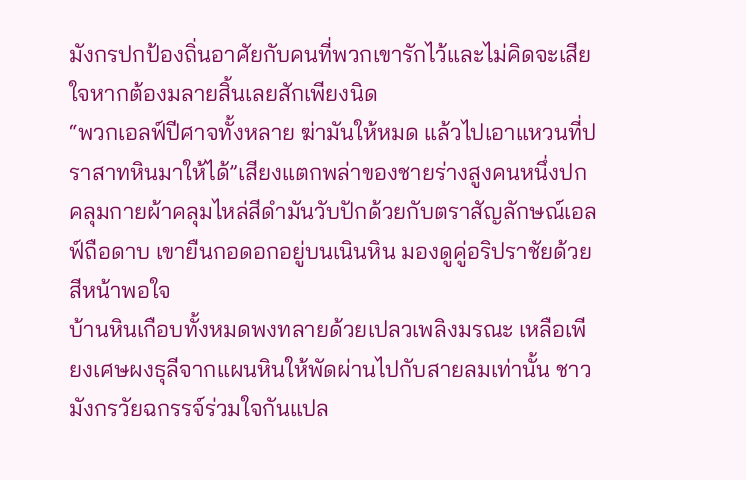มังกรปกป้องถิ่นอาศัยกับคนที่พวกเขารักไว้และไม่คิดจะเสียใจหากต้องมลายสิ้นเลยสักเพียงนิด
“พวกเอลฟ์ปีศาจทั้งหลาย ฆ่ามันให้หมด แล้วไปเอาแหวนที่ปราสาทหินมาให้ได้”เสียงแตกพล่าของชายร่างสูงคนหนึ่งปกคลุมกายผ้าคลุมไหล่สีดำมันวับปักด้วยกับตราสัญลักษณ์เอลฟ์ถือดาบ เขายืนกอดอกอยู่บนเนินหิน มองดูคู่อริปราชัยด้วยสีหน้าพอใจ
บ้านหินเกือบทั้งหมดพงทลายด้วยเปลวเพลิงมรณะ เหลือเพียงเศษผงธุลีจากแผนหินให้พัดผ่านไปกับสายลมเท่านั้น ชาวมังกรวัยฉกรรจ์ร่วมใจกันแปล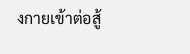งกายเข้าต่อสู้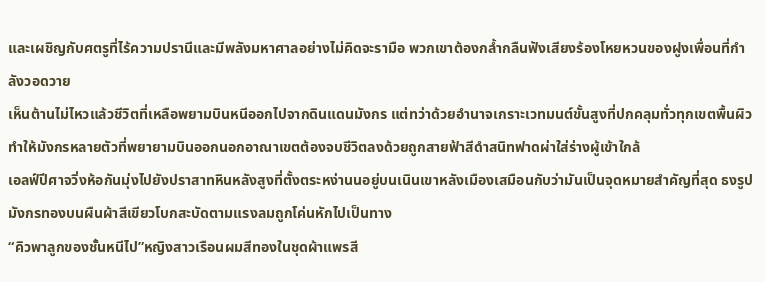และเผชิญกับศตรูที่ไร้ความปรานีและมีพลังมหาศาลอย่างไม่คิดจะรามือ พวกเขาต้องกล้ำกลืนฟังเสียงร้องโหยหวนของฝูงเพื่อนที่กำลังวอดวาย
เห็นต้านไม่ไหวแล้วชีวิตที่เหลือพยามบินหนีออกไปจากดินแดนมังกร แต่ทว่าด้วยอำนาจเกราะเวทมนต์ขั้นสูงที่ปกคลุมทั่วทุกเขตพื้นผิว ทำให้มังกรหลายตัวที่พยายามบินออกนอกอาณาเขตต้องจบชีวิตลงด้วยถูกสายฟ้าสีดำสนิทฟาดผ่าใส่ร่างผู้เข้าใกล้
เอลฟ์ปีศาจวิ่งห้อกันมุ่งไปยังปราสาทหินหลังสูงที่ตั้งตระหง่านนอยู่บนเนินเขาหลังเมืองเสมือนกับว่ามันเป็นจุดหมายสำคัญที่สุด ธงรูปมังกรทองบนผืนผ้าสีเขียวโบกสะบัดตามแรงลมถูกโค่นหักไปเป็นทาง
“คิวพาลูกของชั้นหนีไป”หญิงสาวเรือนผมสีทองในชุดผ้าแพรสี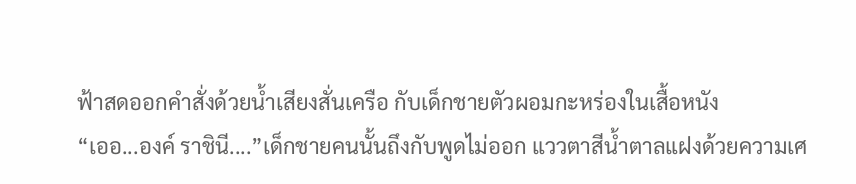ฟ้าสดออกคำสั่งด้วยน้ำเสียงสั่นเครือ กับเด็กชายตัวผอมกะหร่องในเสื้อหนัง
“เออ...องค์ ราชินี....”เด็กชายคนนั้นถึงกับพูดไม่ออก แววตาสีน้ำตาลแฝงด้วยความเศ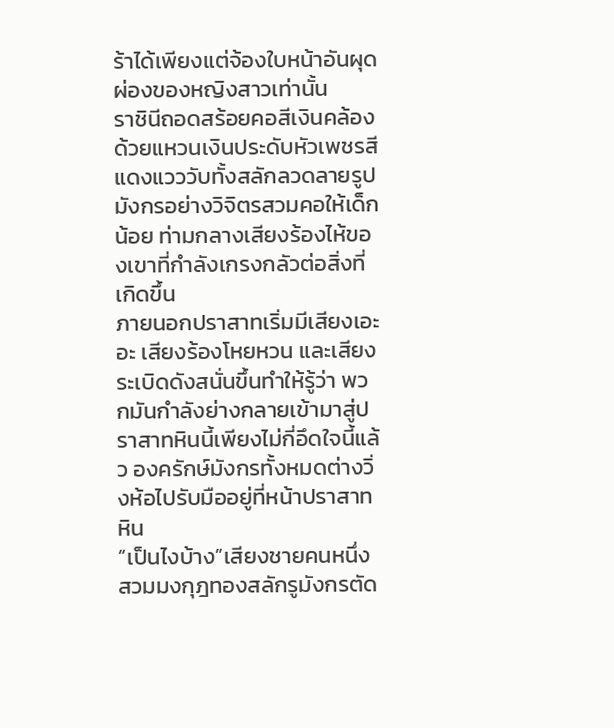ร้าได้เพียงแต่จ้องใบหน้าอันผุดผ่องของหญิงสาวเท่านั้น
ราชินีถอดสร้อยคอสีเงินคล้องด้วยแหวนเงินประดับหัวเพชรสีแดงแวววับทั้งสลักลวดลายรูปมังกรอย่างวิจิตรสวมคอให้เด็กน้อย ท่ามกลางเสียงร้องไห้ของเขาที่กำลังเกรงกลัวต่อสิ่งที่เกิดขึ้น
ภายนอกปราสาทเริ่มมีเสียงเอะอะ เสียงร้องโหยหวน และเสียงระเบิดดังสนั่นขึ้นทำให้รู้ว่า พวกมันกำลังย่างกลายเข้ามาสู่ปราสาทหินนี้เพียงไม่กี่อึดใจนี้แล้ว องครักษ์มังกรทั้งหมดต่างวิ่งห้อไปรับมืออยู่ที่หน้าปราสาทหิน
“เป็นไงบ้าง”เสียงชายคนหนึ่งสวมมงกุฎทองสลักรูมังกรตัด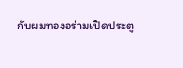กับผมทองอร่ามเปิดประตู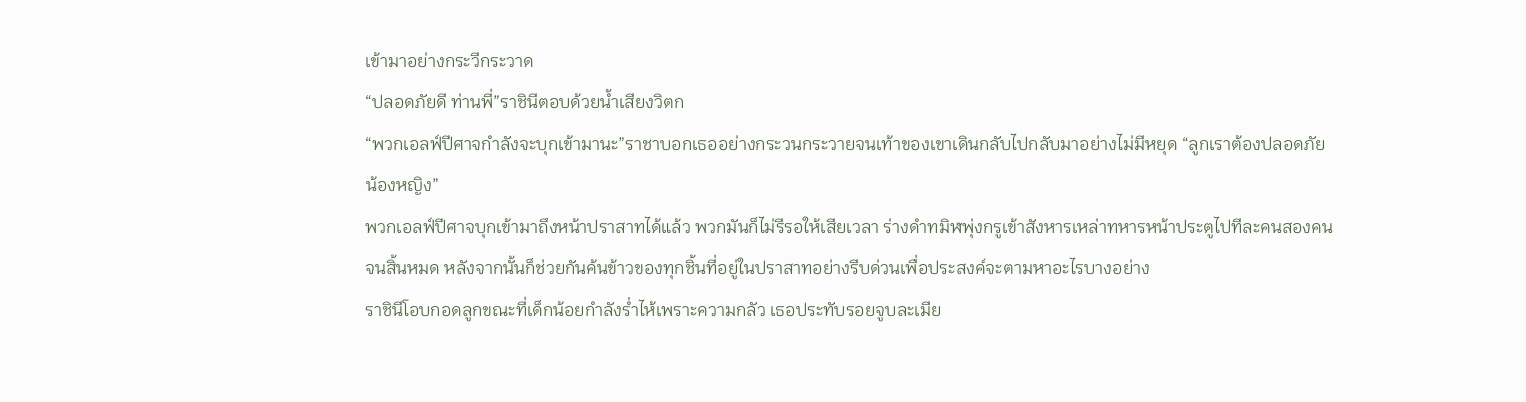เข้ามาอย่างกระวีกระวาด
“ปลอดภัยดี ท่านพี่”ราชินีตอบด้วยน้ำเสียงวิตก
“พวกเอลฟ์ปีศาจกำลังจะบุกเข้ามานะ”ราชาบอกเธออย่างกระวนกระวายจนเท้าของเขาเดินกลับไปกลับมาอย่างไม่มีหยุด “ลูกเราต้องปลอดภัย น้องหญิง”
พวกเอลฟ์ปีศาจบุกเข้ามาถึงหน้าปราสาทได้แล้ว พวกมันก็ไม่รีรอให้เสียเวลา ร่างดำทมิฬพุ่งกรูเข้าสังหารเหล่าทหารหน้าประตูไปทีละคนสองคนจนสิ้นหมด หลังจากนั้นก็ช่วยกันค้นข้าวของทุกชิ้นที่อยู่ในปราสาทอย่างรีบด่วนเพื่อประสงค์จะตามหาอะไรบางอย่าง
ราชินีโอบกอดลูกขณะที่เด็กน้อยกำลังร่ำไห้เพราะความกลัว เธอประทับรอยจูบละเมีย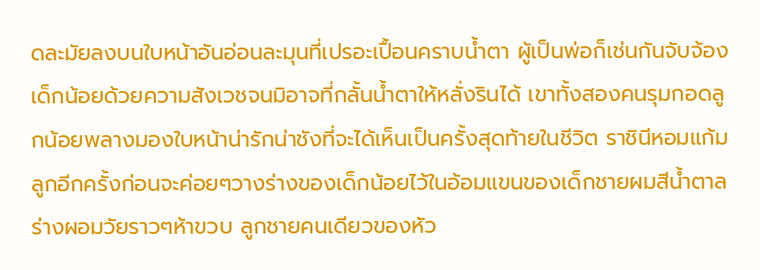ดละมัยลงบนใบหน้าอันอ่อนละมุนที่เปรอะเปื้อนคราบน้ำตา ผู้เป็นพ่อก็เช่นกันจับจ้องเด็กน้อยด้วยความสังเวชจนมิอาจที่กลั้นน้ำตาให้หลั่งรินได้ เขาทั้งสองคนรุมกอดลูกน้อยพลางมองใบหน้าน่ารักน่าชังที่จะได้เห็นเป็นครั้งสุดท้ายในชีวิต ราชินีหอมแก้มลูกอีกครั้งก่อนจะค่อยๆวางร่างของเด็กน้อยไว้ในอ้อมแขนของเด็กชายผมสีน้ำตาลร่างผอมวัยราวๆห้าขวบ ลูกชายคนเดียวของหัว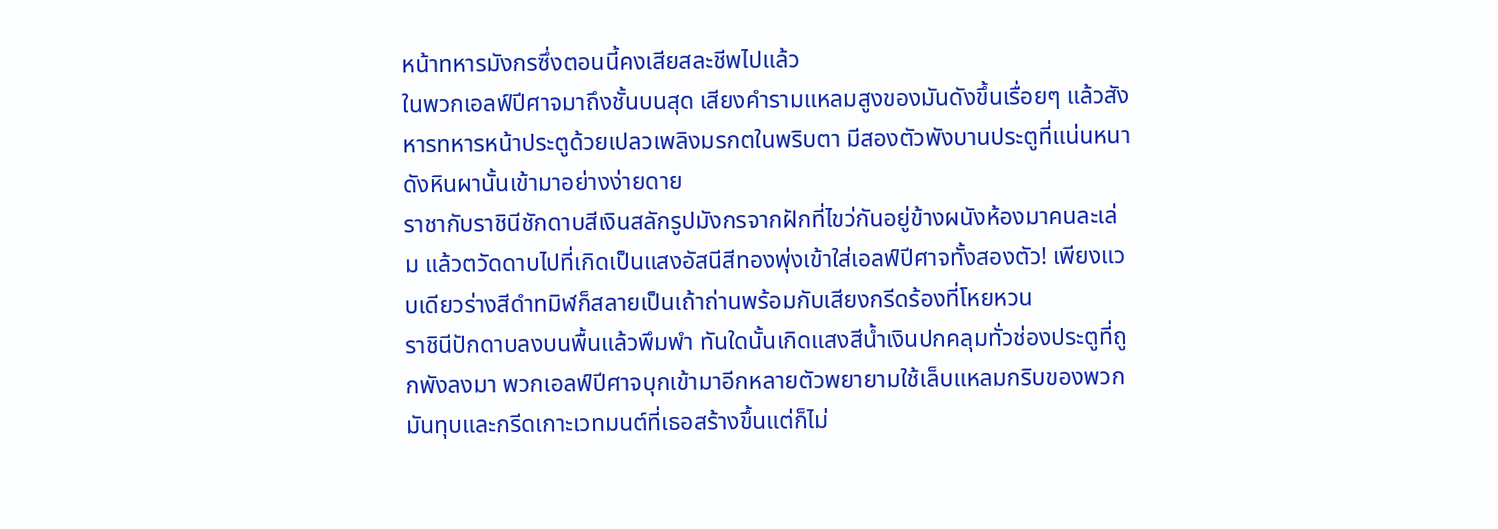หน้าทหารมังกรซึ่งตอนนี้คงเสียสละชีพไปแล้ว
ในพวกเอลฟ์ปีศาจมาถึงชั้นบนสุด เสียงคำรามแหลมสูงของมันดังขึ้นเรื่อยๆ แล้วสังหารทหารหน้าประตูด้วยเปลวเพลิงมรกตในพริบตา มีสองตัวพังบานประตูที่แน่นหนาดังหินผานั้นเข้ามาอย่างง่ายดาย
ราชากับราชินีชักดาบสีเงินสลักรูปมังกรจากฝักที่ไขว่กันอยู่ข้างผนังห้องมาคนละเล่ม แล้วตวัดดาบไปที่เกิดเป็นแสงอัสนีสีทองพุ่งเข้าใส่เอลฟ์ปีศาจทั้งสองตัว! เพียงแวบเดียวร่างสีดำทมิฬก็สลายเป็นเถ้าถ่านพร้อมกับเสียงกรีดร้องที่โหยหวน
ราชินีปักดาบลงบนพื้นแล้วพึมพำ ทันใดนั้นเกิดแสงสีน้ำเงินปกคลุมทั่วช่องประตูที่ถูกพังลงมา พวกเอลฟ์ปีศาจบุกเข้ามาอีกหลายตัวพยายามใช้เล็บแหลมกริบของพวกมันทุบและกรีดเกาะเวทมนต์ที่เธอสร้างขึ้นแต่ก็ไม่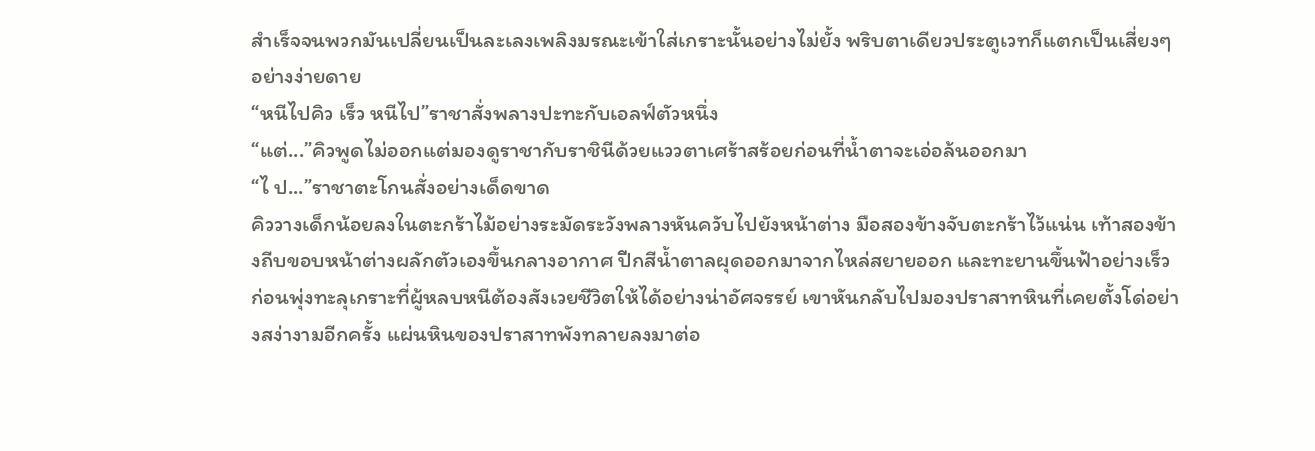สำเร็จจนพวกมันเปลี่ยนเป็นละเลงเพลิงมรณะเข้าใส่เกราะนั้นอย่างไม่ยั้ง พริบตาเดียวประตูเวทก็แตกเป็นเสี่ยงๆอย่างง่ายดาย
“หนีไปคิว เร็ว หนีไป”ราชาสั่งพลางปะทะกับเอลฟ์ตัวหนึ่ง
“แต่...”คิวพูดไม่ออกแต่มองดูราชากับราชินีด้วยแววตาเศร้าสร้อยก่อนที่น้ำตาจะเอ่อล้นออกมา
“ไ ป...”ราชาตะโกนสั่งอย่างเด็ดขาด
คิววางเด็กน้อยลงในตะกร้าไม้อย่างระมัดระวังพลางหันควับไปยังหน้าต่าง มือสองข้างจับตะกร้าไว้แน่น เท้าสองข้างถีบขอบหน้าต่างผลักตัวเองขึ้นกลางอากาศ ปีกสีน้ำตาลผุดออกมาจากไหล่สยายออก และทะยานขึ้นฟ้าอย่างเร็ว ก่อนพุ่งทะลุเกราะที่ผู้หลบหนีต้องสังเวยชีวิตให้ได้อย่างน่าอัศจรรย์ เขาหันกลับไปมองปราสาทหินที่เคยตั้งโด่อย่างสง่างามอีกครั้ง แผ่นหินของปราสาทพังทลายลงมาต่อ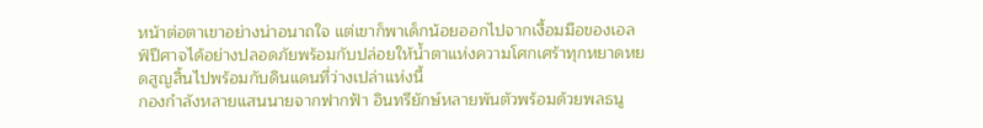หน้าต่อตาเขาอย่างน่าอนาถใจ แต่เขาก็พาเด็กน้อยออกไปจากเงื้อมมือของเอลฟ์ปีศาจได้อย่างปลอดภัยพร้อมกับปล่อยให้น้ำตาแห่งความโศกเศร้าทุกหยาดหยดสูญสิ้นไปพร้อมกับดินแดนที่ว่างเปล่าแห่งนี้
กองกำลังหลายแสนนายจากฟากฟ้า อินทรียักษ์หลายพันตัวพร้อมด้วยพลธนู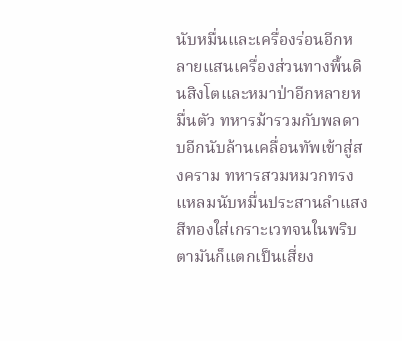นับหมื่นและเครื่องร่อนอีกหลายแสนเครื่องส่วนทางพื้นดินสิงโตและหมาป่าอีกหลายหมื่นตัว ทหารม้ารวมกับพลดาบอีกนับล้านเคลื่อนทัพเข้าสู่สงคราม ทหารสวมหมวกทรงแหลมนับหมื่นประสานลำแสงสีทองใส่เกราะเวทจนในพริบตามันก็แตกเป็นเสี่ยง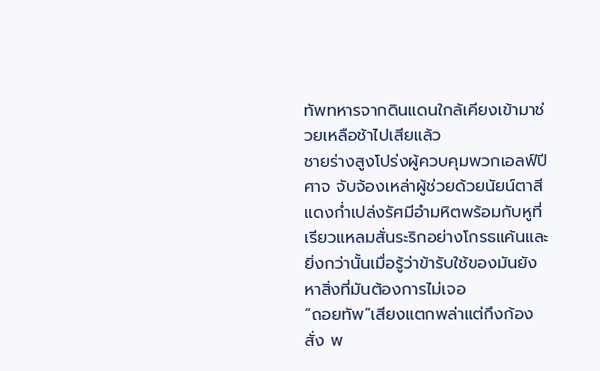ทัพทหารจากดินแดนใกล้เคียงเข้ามาช่วยเหลือช้าไปเสียแล้ว
ชายร่างสูงโปร่งผู้ควบคุมพวกเอลฟ์ปีศาจ จับจ้องเหล่าผู้ช่วยด้วยนัยน์ตาสีแดงก่ำเปล่งรัศมีอำมหิตพร้อมกับหูที่เรียวแหลมสั่นระริกอย่างโกรธแค้นและยิ่งกว่านั้นเมื่อรู้ว่าข้ารับใช้ของมันยังหาสิ่งที่มันต้องการไม่เจอ
“ถอยทัพ”เสียงแตกพล่าแต่กึงก้องสั่ง พ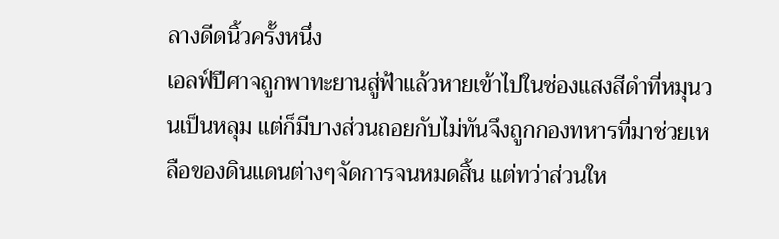ลางดีดนิ้วครั้งหนึ่ง
เอลฟ์ปีศาจถูกพาทะยานสู่ฟ้าแล้วหายเข้าไปในช่องแสงสีดำที่หมุนวนเป็นหลุม แต่ก็มีบางส่วนถอยกับไม่ทันจึงถูกกองทหารที่มาช่วยเหลือของดินแดนต่างๆจัดการจนหมดสิ้น แต่ทว่าส่วนให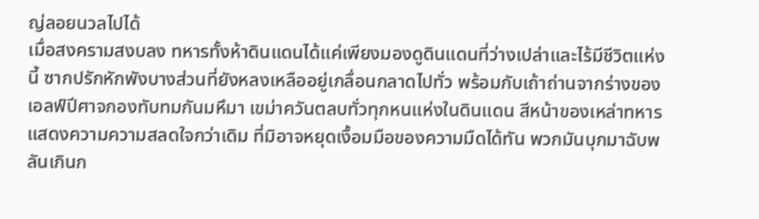ญ่ลอยนวลไปได้
เมื่อสงครามสงบลง ทหารทั้งห้าดินแดนได้แค่เพียงมองดูดินแดนที่ว่างเปล่าและไร้มีชีวิตแห่งนี้ ซากปรักหักพังบางส่วนที่ยังหลงเหลืออยู่เกลื่อนกลาดไปทั่ว พร้อมกับเถ้าถ่านจากร่างของเอลฟ์ปีศาจกองทับทมกันมหึมา เขม่าควันตลบทั่วทุกหนแห่งในดินแดน สีหน้าของเหล่าทหารแสดงความความสลดใจกว่าเดิม ที่มิอาจหยุดเงื้อมมือของความมืดได้ทัน พวกมันบุกมาฉับพลันเกินก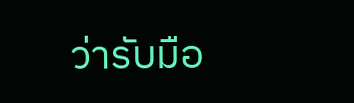ว่ารับมือ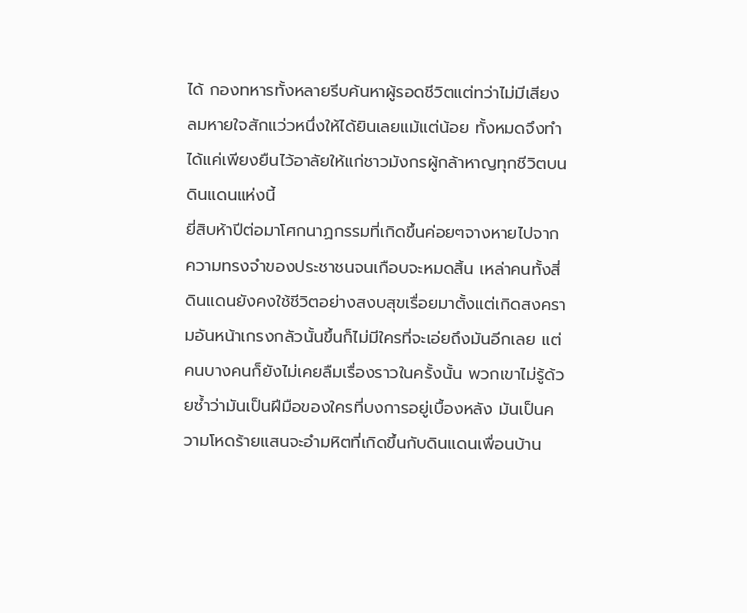ได้ กองทหารทั้งหลายรีบค้นหาผู้รอดชีวิตแต่ทว่าไม่มีเสียงลมหายใจสักแว่วหนึ่งให้ได้ยินเลยแม้แต่น้อย ทั้งหมดจึงทำได้แค่เพียงยืนไว้อาลัยให้แก่ชาวมังกรผู้กล้าหาญทุกชีวิตบนดินแดนแห่งนี้
ยี่สิบห้าปีต่อมาโศกนาฏกรรมที่เกิดขึ้นค่อยๆจางหายไปจากความทรงจำของประชาชนจนเกือบจะหมดสิ้น เหล่าคนทั้งสี่ดินแดนยังคงใช้ชีวิตอย่างสงบสุขเรื่อยมาตั้งแต่เกิดสงครามอันหน้าเกรงกลัวนั้นขึ้นก็ไม่มีใครที่จะเอ่ยถึงมันอีกเลย แต่คนบางคนก็ยังไม่เคยลืมเรื่องราวในครั้งนั้น พวกเขาไม่รู้ด้วยซ้ำว่ามันเป็นฝีมือของใครที่บงการอยู่เบื้องหลัง มันเป็นความโหดร้ายแสนจะอำมหิตที่เกิดขึ้นกับดินแดนเพื่อนบ้าน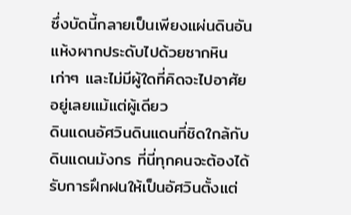ซึ่งบัดนี้กลายเป็นเพียงแผ่นดินอันแห้งผากประดับไปด้วยซากหินเก่าๆ และไม่มีผู้ใดที่คิดจะไปอาศัยอยู่เลยแม้แต่ผู้เดียว
ดินแดนอัศวินดินแดนที่ชิดใกล้กับดินแดนมังกร ที่นี่ทุกคนจะต้องได้รับการฝึกฝนให้เป็นอัศวินตั้งแต่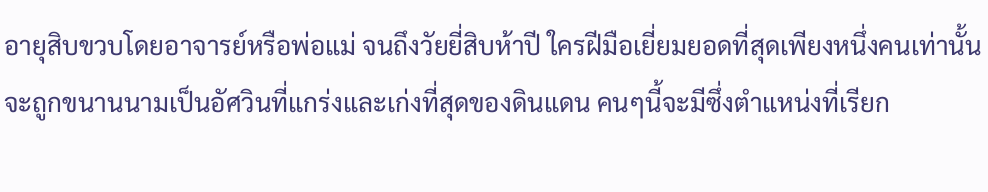อายุสิบขวบโดยอาจารย์หรือพ่อแม่ จนถึงวัยยี่สิบห้าปี ใครฝีมือเยี่ยมยอดที่สุดเพียงหนึ่งคนเท่านั้นจะถูกขนานนามเป็นอัศวินที่แกร่งและเก่งที่สุดของดินแดน คนๆนี้จะมีซึ่งตำแหน่งที่เรียก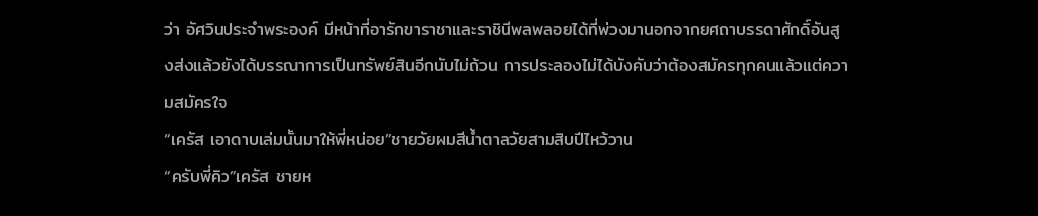ว่า อัศวินประจำพระองค์ มีหน้าที่อารักขาราชาและราชินีพลพลอยได้ที่พ่วงมานอกจากยศถาบรรดาศักดิ์อันสูงส่งแล้วยังได้บรรณาการเป็นทรัพย์สินอีกนับไม่ถ้วน การประลองไม่ได้บังคับว่าต้องสมัครทุกคนแล้วแต่ความสมัครใจ
“เครัส เอาดาบเล่มนั้นมาให้พี่หน่อย”ชายวัยผมสีน้ำตาลวัยสามสิบปีไหว้วาน
“ครับพี่คิว”เครัส ชายห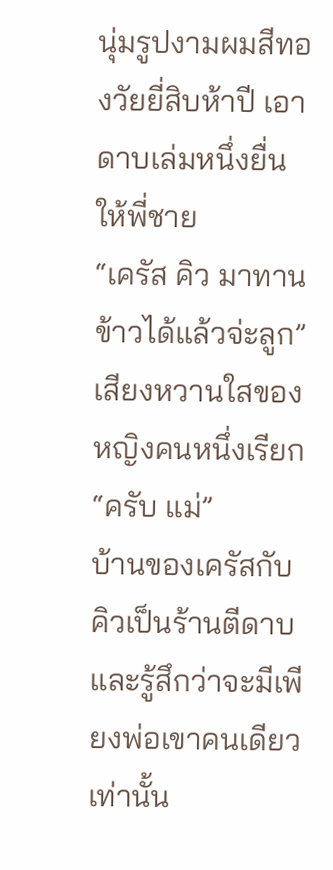นุ่มรูปงามผมสีทองวัยยี่สิบห้าปี เอาดาบเล่มหนึ่งยื่นให้พี่ชาย
“เครัส คิว มาทานข้าวได้แล้วจ่ะลูก”เสียงหวานใสของหญิงคนหนึ่งเรียก
“ครับ แม่”
บ้านของเครัสกับคิวเป็นร้านตีดาบและรู้สึกว่าจะมีเพียงพ่อเขาคนเดียวเท่านั้น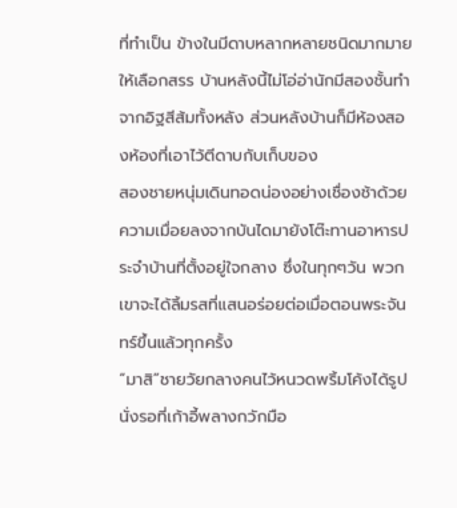ที่ทำเป็น ข้างในมีดาบหลากหลายชนิดมากมายให้เลือกสรร บ้านหลังนี้ไม่โอ่อ่านักมีสองชั้นทำจากอิฐสีส้มทั้งหลัง ส่วนหลังบ้านก็มีห้องสองห้องที่เอาไว้ตีดาบกับเก็บของ
สองชายหนุ่มเดินทอดน่องอย่างเชื่องช้าด้วยความเมื่อยลงจากบันไดมายังโต๊ะทานอาหารประจำบ้านที่ตั้งอยู่ใจกลาง ซึ่งในทุกๆวัน พวกเขาจะได้ลิ้มรสที่แสนอร่อยต่อเมื่อตอนพระจันทร์ขึ้นแล้วทุกครั้ง
“มาสิ”ชายวัยกลางคนไว้หนวดพริ้มโค้งได้รูปนั่งรอที่เก้าอี้พลางกวักมือ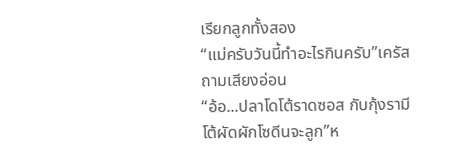เรียกลูกทั้งสอง
“แม่ครับวันนี้ทำอะไรกินครับ”เครัสถามเสียงอ่อน
“อ้อ...ปลาโดโต้ราดซอส กับกุ้งรามีโต้ผัดผักโซดีนจะลูก”ห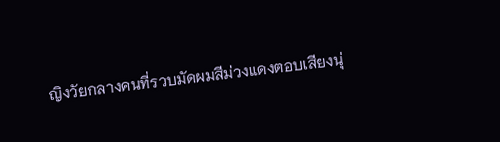ญิงวัยกลางคนที่รวบมัดผมสีม่วงแดงตอบเสียงนุ่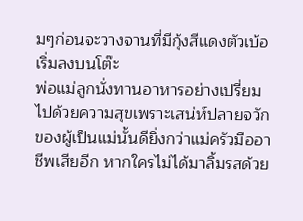มๆก่อนจะวางจานที่มีกุ้งสีแดงตัวเบ้อเริ่มลงบนโต๊ะ
พ่อแม่ลูกนั่งทานอาหารอย่างเปรี่ยมไปด้วยความสุขเพราะเสน่ห์ปลายจวักของผู้เป็นแม่นั้นดียิ่งกว่าแม่ครัวมืออาชีพเสียอีก หากใครไม่ได้มาลิ้มรสด้วย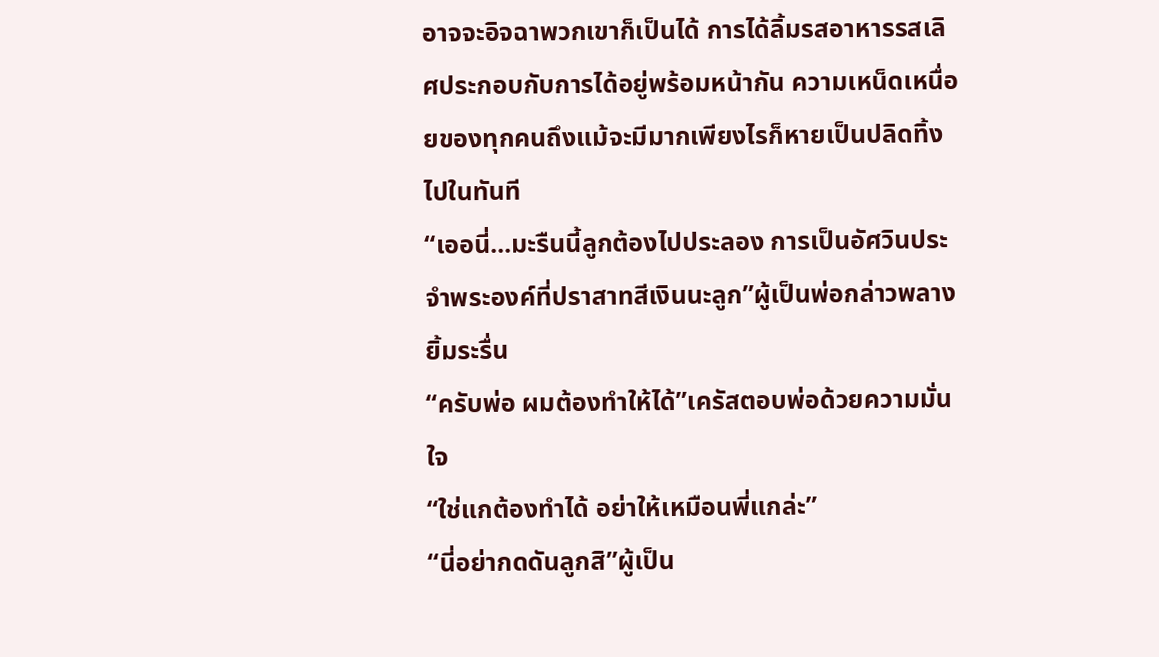อาจจะอิจฉาพวกเขาก็เป็นได้ การได้ลิ้มรสอาหารรสเลิศประกอบกับการได้อยู่พร้อมหน้ากัน ความเหน็ดเหนื่อยของทุกคนถึงแม้จะมีมากเพียงไรก็หายเป็นปลิดทิ้งไปในทันที
“เออนี่...มะรืนนี้ลูกต้องไปประลอง การเป็นอัศวินประจำพระองค์ที่ปราสาทสีเงินนะลูก”ผู้เป็นพ่อกล่าวพลางยิ้มระรื่น
“ครับพ่อ ผมต้องทำให้ได้”เครัสตอบพ่อด้วยความมั่นใจ
“ใช่แกต้องทำได้ อย่าให้เหมือนพี่แกล่ะ”
“นี่อย่ากดดันลูกสิ”ผู้เป็น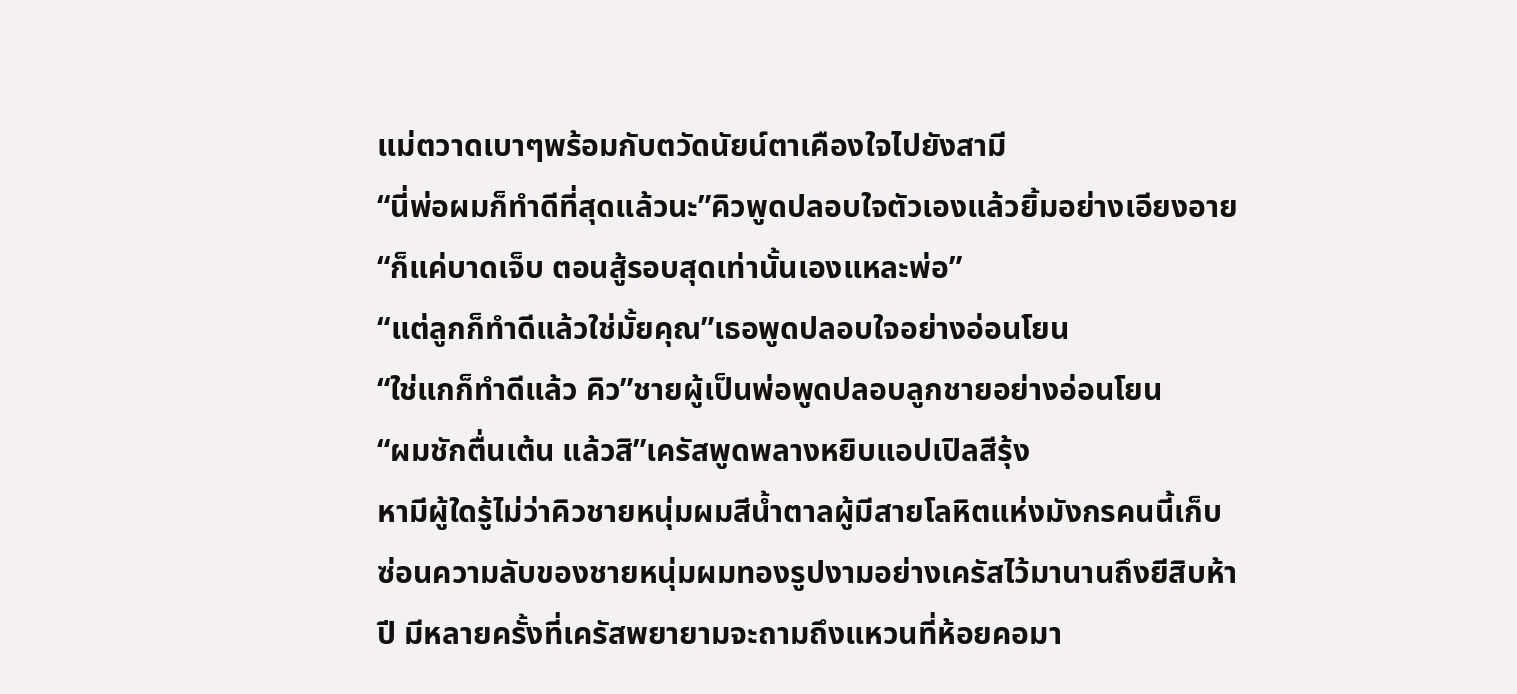แม่ตวาดเบาๆพร้อมกับตวัดนัยน์ตาเคืองใจไปยังสามี
“นี่พ่อผมก็ทำดีที่สุดแล้วนะ”คิวพูดปลอบใจตัวเองแล้วยิ้มอย่างเอียงอาย “ก็แค่บาดเจ็บ ตอนสู้รอบสุดเท่านั้นเองแหละพ่อ”
“แต่ลูกก็ทำดีแล้วใช่มั้ยคุณ”เธอพูดปลอบใจอย่างอ่อนโยน
“ใช่แกก็ทำดีแล้ว คิว”ชายผู้เป็นพ่อพูดปลอบลูกชายอย่างอ่อนโยน
“ผมชักตื่นเต้น แล้วสิ”เครัสพูดพลางหยิบแอปเปิลสีรุ้ง
หามีผู้ใดรู้ไม่ว่าคิวชายหนุ่มผมสีน้ำตาลผู้มีสายโลหิตแห่งมังกรคนนี้เก็บซ่อนความลับของชายหนุ่มผมทองรูปงามอย่างเครัสไว้มานานถึงยีสิบห้าปี มีหลายครั้งที่เครัสพยายามจะถามถึงแหวนที่ห้อยคอมา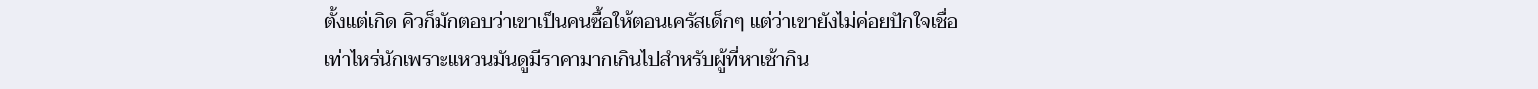ตั้งแต่เกิด คิวก็มักตอบว่าเขาเป็นคนซื้อให้ตอนเครัสเด็กๆ แต่ว่าเขายังไม่ค่อยปักใจเชื่อเท่าไหร่นักเพราะแหวนมันดูมีราคามากเกินไปสำหรับผู้ที่หาเช้ากิน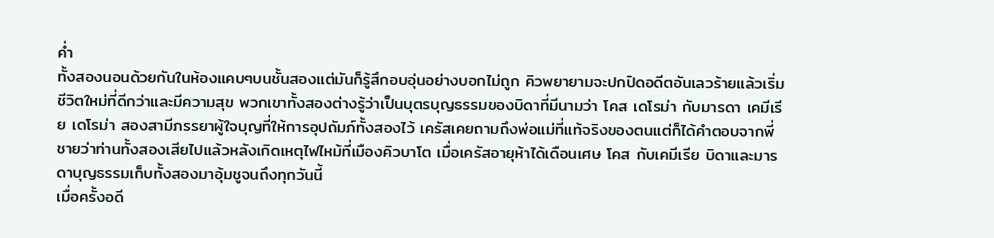ค่ำ
ทั้งสองนอนด้วยกันในห้องแคบๆบนชั้นสองแต่มันก็รู้สึกอบอุ่นอย่างบอกไม่ถูก คิวพยายามจะปกปิดอดีตอันเลวร้ายแล้วเริ่มชีวิตใหม่ที่ดีกว่าและมีความสุข พวกเขาทั้งสองต่างรู้ว่าเป็นบุตรบุญธรรมของบิดาที่มีนามว่า โคส เดโรม่า กับมารดา เคมีเรีย เดโรม่า สองสามีภรรยาผู้ใจบุญที่ให้การอุปถัมภ์ทั้งสองไว้ เครัสเคยถามถึงพ่อแม่ที่แท้จริงของตนแต่ก็ได้คำตอบจากพี่ชายว่าท่านทั้งสองเสียไปแล้วหลังเกิดเหตุไฟไหม้ที่เมืองคิวบาโต เมื่อเครัสอายุห้าได้เดือนเศษ โคส กับเคมีเรีย บิดาและมารดาบุญธรรมเก็บทั้งสองมาอุ้มชูจนถึงทุกวันนี้
เมื่อครั้งอดี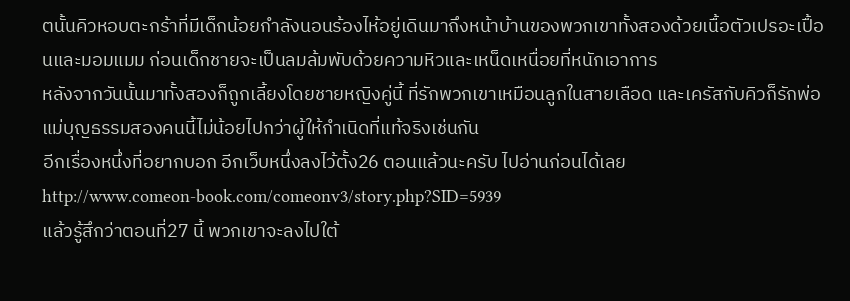ตนั้นคิวหอบตะกร้าที่มีเด็กน้อยกำลังนอนร้องไห้อยู่เดินมาถึงหน้าบ้านของพวกเขาทั้งสองด้วยเนื้อตัวเปรอะเปื้อนและมอมแมม ก่อนเด็กชายจะเป็นลมล้มพับด้วยความหิวและเหน็ดเหนื่อยที่หนักเอาการ
หลังจากวันนั้นมาทั้งสองก็ถูกเลี้ยงโดยชายหญิงคู่นี้ ที่รักพวกเขาเหมือนลูกในสายเลือด และเครัสกับคิวก็รักพ่อแม่บุญธรรมสองคนนี้ไม่น้อยไปกว่าผู้ให้กำเนิดที่แท้จริงเช่นกัน
อีกเรื่องหนึ่งที่อยากบอก อีกเว็บหนึ่งลงไว้ตั้ง26 ตอนแล้วนะครับ ไปอ่านก่อนได้เลย
http://www.comeon-book.com/comeonv3/story.php?SID=5939
แล้วรู้สึกว่าตอนที่27 นี้ พวกเขาจะลงไปใต้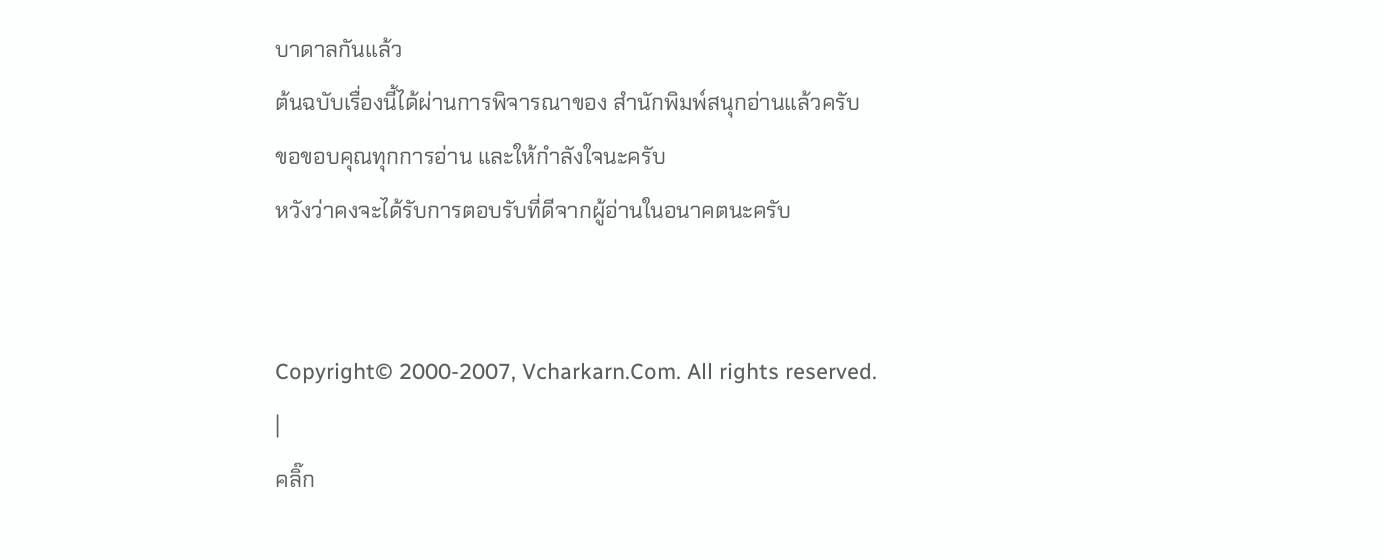บาดาลกันแล้ว
ต้นฉบับเรื่องนี้ได้ผ่านการพิจารณาของ สำนักพิมพ์สนุกอ่านแล้วครับ
ขอขอบคุณทุกการอ่าน และให้กำลังใจนะครับ
หวังว่าคงจะได้รับการตอบรับที่ดีจากผู้อ่านในอนาคตนะครับ


Copyright© 2000-2007, Vcharkarn.Com. All rights reserved.
|
คลิ๊ก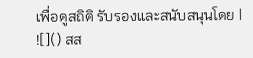เพื่อดูสถิติ รับรองและสนับสนุนโดย |
![]() สส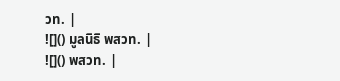วท. |
![]() มูลนิธิ พสวท. |
![]() พสวท. |